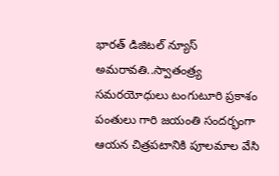భారత్ డిజిటల్ న్యూస్ అమరావతి..స్వాతంత్ర్య సమరయోధులు టంగుటూరి ప్రకాశం పంతులు గారి జయంతి సందర్భంగా ఆయన చిత్రపటానికి పూలమాల వేసి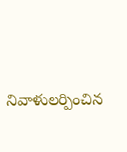నివాళులర్పించిన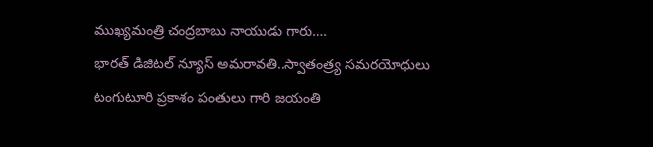ముఖ్యమంత్రి చంద్రబాబు నాయుడు గారు….
భారత్ డిజిటల్ న్యూస్ అమరావతి..స్వాతంత్ర్య సమరయోధులు టంగుటూరి ప్రకాశం పంతులు గారి జయంతి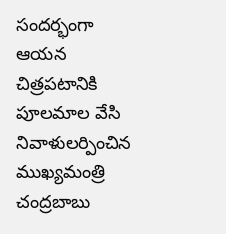సందర్భంగా ఆయన చిత్రపటానికి పూలమాల వేసి నివాళులర్పించిన ముఖ్యమంత్రి చంద్రబాబు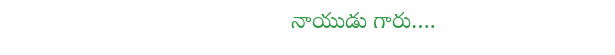నాయుడు గారు….